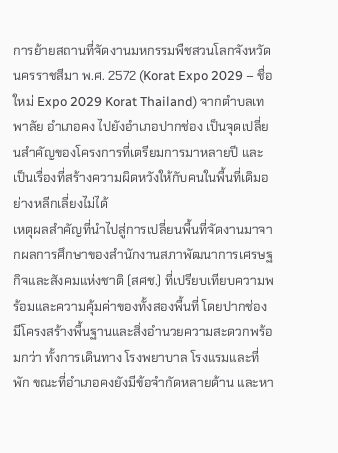การย้ายสถานที่จัดงานมหกรรมพืชสวนโลกจังหวัดนครราชสีมา พ.ศ. 2572 (Korat Expo 2029 – ชื่อใหม่ Expo 2029 Korat Thailand) จากตำบลเทพาลัย อำเภอคง ไปยังอำเภอปากช่อง เป็นจุดเปลี่ยนสำคัญของโครงการที่เตรียมการมาหลายปี และเป็นเรื่องที่สร้างความผิดหวังให้กับคนในพื้นที่เดิมอย่างหลีกเลี่ยงไม่ได้
เหตุผลสำคัญที่นำไปสู่การเปลี่ยนพื้นที่จัดงานมาจากผลการศึกษาของสำนักงานสภาพัฒนาการเศรษฐกิจและสังคมแห่งชาติ (สศช.) ที่เปรียบเทียบความพร้อมและความคุ้มค่าของทั้งสองพื้นที่ โดยปากช่องมีโครงสร้างพื้นฐานและสิ่งอำนวยความสะดวกพร้อมกว่า ทั้งการเดินทาง โรงพยาบาล โรงแรมและที่พัก ขณะที่อำเภอคงยังมีข้อจำกัดหลายด้าน และหา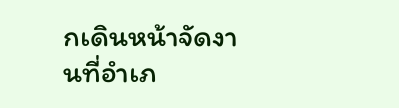กเดินหน้าจัดงานที่อำเภ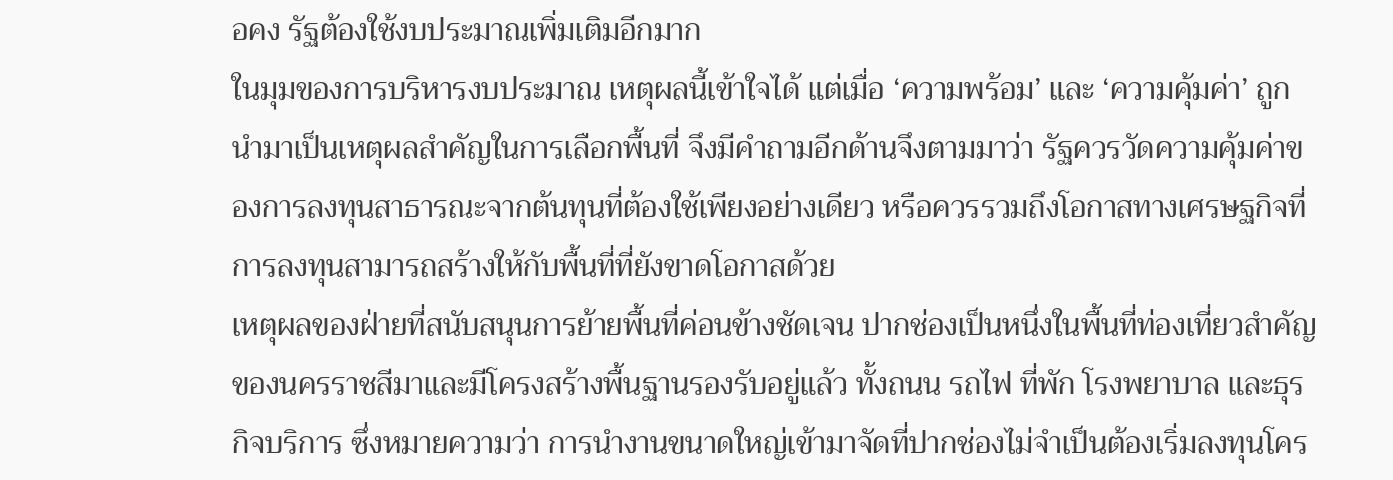อคง รัฐต้องใช้งบประมาณเพิ่มเติมอีกมาก
ในมุมของการบริหารงบประมาณ เหตุผลนี้เข้าใจได้ แต่เมื่อ ‘ความพร้อม’ และ ‘ความคุ้มค่า’ ถูกนำมาเป็นเหตุผลสำคัญในการเลือกพื้นที่ จึงมีคำถามอีกด้านจึงตามมาว่า รัฐควรวัดความคุ้มค่าของการลงทุนสาธารณะจากต้นทุนที่ต้องใช้เพียงอย่างเดียว หรือควรรวมถึงโอกาสทางเศรษฐกิจที่การลงทุนสามารถสร้างให้กับพื้นที่ที่ยังขาดโอกาสด้วย
เหตุผลของฝ่ายที่สนับสนุนการย้ายพื้นที่ค่อนข้างชัดเจน ปากช่องเป็นหนึ่งในพื้นที่ท่องเที่ยวสำคัญของนครราชสีมาและมีโครงสร้างพื้นฐานรองรับอยู่แล้ว ทั้งถนน รถไฟ ที่พัก โรงพยาบาล และธุรกิจบริการ ซึ่งหมายความว่า การนำงานขนาดใหญ่เข้ามาจัดที่ปากช่องไม่จำเป็นต้องเริ่มลงทุนโคร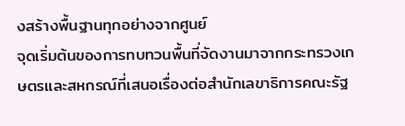งสร้างพื้นฐานทุกอย่างจากศูนย์
จุดเริ่มต้นของการทบทวนพื้นที่จัดงานมาจากกระทรวงเกษตรและสหกรณ์ที่เสนอเรื่องต่อสำนักเลขาธิการคณะรัฐ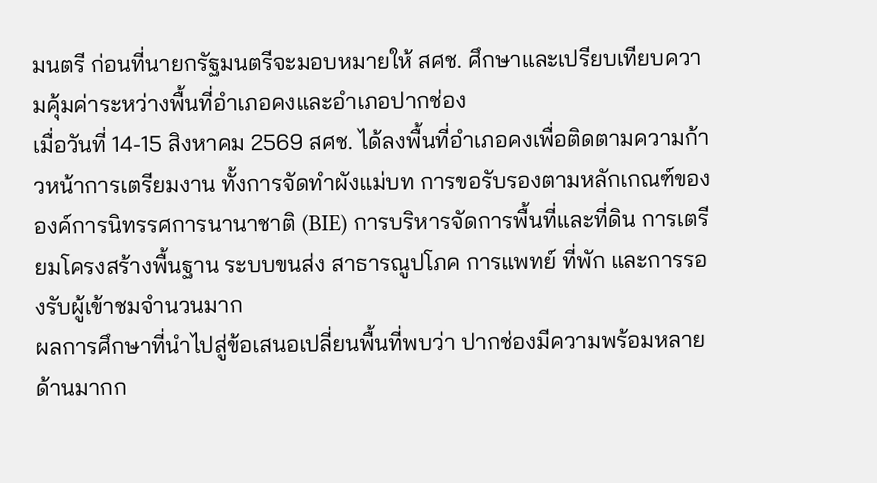มนตรี ก่อนที่นายกรัฐมนตรีจะมอบหมายให้ สศช. ศึกษาและเปรียบเทียบความคุ้มค่าระหว่างพื้นที่อำเภอคงและอำเภอปากช่อง
เมื่อวันที่ 14-15 สิงหาคม 2569 สศช. ได้ลงพื้นที่อำเภอคงเพื่อติดตามความก้าวหน้าการเตรียมงาน ทั้งการจัดทำผังแม่บท การขอรับรองตามหลักเกณฑ์ขององค์การนิทรรศการนานาชาติ (BIE) การบริหารจัดการพื้นที่และที่ดิน การเตรียมโครงสร้างพื้นฐาน ระบบขนส่ง สาธารณูปโภค การแพทย์ ที่พัก และการรองรับผู้เข้าชมจำนวนมาก
ผลการศึกษาที่นำไปสู่ข้อเสนอเปลี่ยนพื้นที่พบว่า ปากช่องมีความพร้อมหลายด้านมากก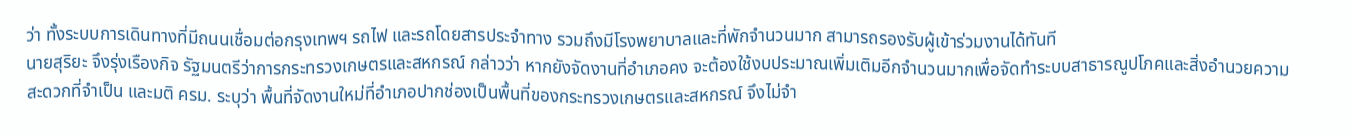ว่า ทั้งระบบการเดินทางที่มีถนนเชื่อมต่อกรุงเทพฯ รถไฟ และรถโดยสารประจำทาง รวมถึงมีโรงพยาบาลและที่พักจำนวนมาก สามารถรองรับผู้เข้าร่วมงานได้ทันที
นายสุริยะ จึงรุ่งเรืองกิจ รัฐมนตรีว่าการกระทรวงเกษตรและสหกรณ์ กล่าวว่า หากยังจัดงานที่อำเภอคง จะต้องใช้งบประมาณเพิ่มเติมอีกจำนวนมากเพื่อจัดทำระบบสาธารณูปโภคและสิ่งอำนวยความสะดวกที่จำเป็น และมติ ครม. ระบุว่า พื้นที่จัดงานใหม่ที่อำเภอปากช่องเป็นพื้นที่ของกระทรวงเกษตรและสหกรณ์ จึงไม่จำ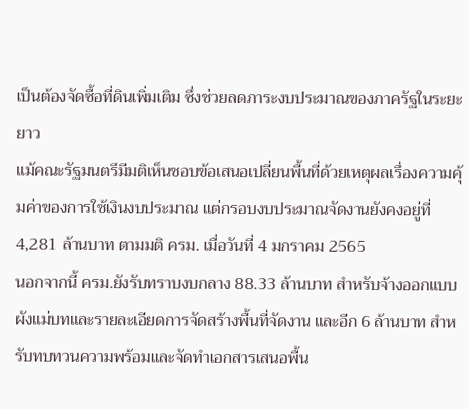เป็นต้องจัดซื้อที่ดินเพิ่มเติม ซึ่งช่วยลดภาระงบประมาณของภาครัฐในระยะยาว
แม้คณะรัฐมนตรีมีมติเห็นชอบข้อเสนอเปลี่ยนพื้นที่ด้วยเหตุผลเรื่องความคุ้มค่าของการใช้เงินงบประมาณ แต่กรอบงบประมาณจัดงานยังคงอยู่ที่ 4,281 ล้านบาท ตามมติ ครม. เมื่อวันที่ 4 มกราคม 2565
นอกจากนี้ ครม.ยังรับทราบงบกลาง 88.33 ล้านบาท สำหรับจ้างออกแบบผังแม่บทและรายละเอียดการจัดสร้างพื้นที่จัดงาน และอีก 6 ล้านบาท สำหรับทบทวนความพร้อมและจัดทำเอกสารเสนอพื้น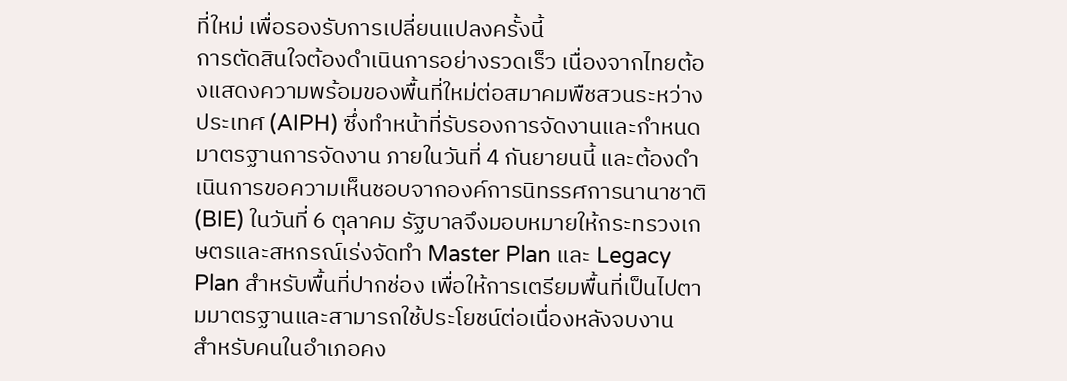ที่ใหม่ เพื่อรองรับการเปลี่ยนแปลงครั้งนี้
การตัดสินใจต้องดำเนินการอย่างรวดเร็ว เนื่องจากไทยต้องแสดงความพร้อมของพื้นที่ใหม่ต่อสมาคมพืชสวนระหว่างประเทศ (AIPH) ซึ่งทำหน้าที่รับรองการจัดงานและกำหนดมาตรฐานการจัดงาน ภายในวันที่ 4 กันยายนนี้ และต้องดำเนินการขอความเห็นชอบจากองค์การนิทรรศการนานาชาติ (BIE) ในวันที่ 6 ตุลาคม รัฐบาลจึงมอบหมายให้กระทรวงเกษตรและสหกรณ์เร่งจัดทำ Master Plan และ Legacy Plan สำหรับพื้นที่ปากช่อง เพื่อให้การเตรียมพื้นที่เป็นไปตามมาตรฐานและสามารถใช้ประโยชน์ต่อเนื่องหลังจบงาน
สำหรับคนในอำเภอคง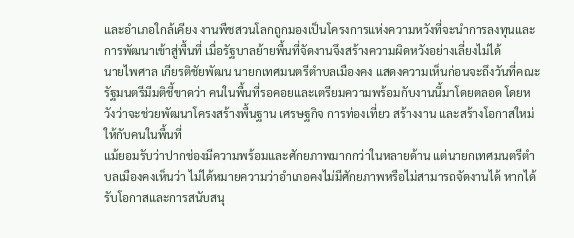และอำเภอใกล้เคียง งานพืชสวนโลกถูกมองเป็นโครงการแห่งความหวังที่จะนำการลงทุนและการพัฒนาเข้าสู่พื้นที่ เมื่อรัฐบาลย้ายพื้นที่จัดงานจึงสร้างความผิดหวังอย่างเลี่ยงไม่ได้
นายไพศาล เกียรติชัยพัฒน นายกเทศมนตรีตำบลเมืองคง แสดงความเห็นก่อนจะถึงวันที่คณะรัฐมนตรีมีมติชี้ขาดว่า คนในพื้นที่รอคอยและเตรียมความพร้อมกับงานนี้มาโดยตลอด โดยหวังว่าจะช่วยพัฒนาโครงสร้างพื้นฐาน เศรษฐกิจ การท่องเที่ยว สร้างงาน และสร้างโอกาสใหม่ให้กับคนในพื้นที่
แม้ยอมรับว่าปากช่องมีความพร้อมและศักยภาพมากกว่าในหลายด้าน แต่นายกเทศมนตรีตำบลเมืองคงเห็นว่า ไม่ได้หมายความว่าอำเภอคงไม่มีศักยภาพหรือไม่สามารถจัดงานได้ หากได้รับโอกาสและการสนับสนุ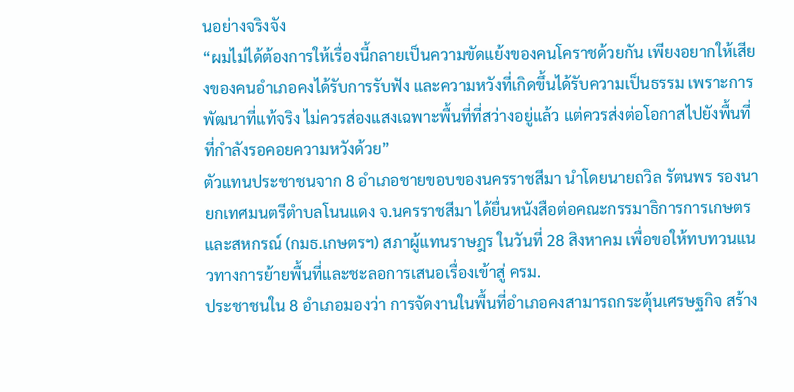นอย่างจริงจัง
“ผมไม่ได้ต้องการให้เรื่องนี้กลายเป็นความขัดแย้งของคนโคราชด้วยกัน เพียงอยากให้เสียงของคนอำเภอคงได้รับการรับฟัง และความหวังที่เกิดขึ้นได้รับความเป็นธรรม เพราะการพัฒนาที่แท้จริง ไม่ควรส่องแสงเฉพาะพื้นที่ที่สว่างอยู่แล้ว แต่ควรส่งต่อโอกาสไปยังพื้นที่ที่กำลังรอคอยความหวังด้วย”
ตัวแทนประชาชนจาก 8 อำเภอชายขอบของนครราชสีมา นำโดยนายถวิล รัตนพร รองนายกเทศมนตรีตำบลโนนแดง จ.นครราชสีมา ได้ยื่นหนังสือต่อคณะกรรมาธิการการเกษตรและสหกรณ์ (กมธ.เกษตรฯ) สภาผู้แทนราษฎร ในวันที่ 28 สิงหาคม เพื่อขอให้ทบทวนแนวทางการย้ายพื้นที่และชะลอการเสนอเรื่องเข้าสู่ ครม.
ประชาชนใน 8 อำเภอมองว่า การจัดงานในพื้นที่อำเภอคงสามารถกระตุ้นเศรษฐกิจ สร้าง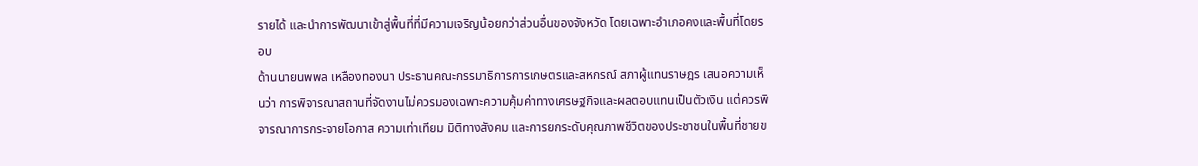รายได้ และนำการพัฒนาเข้าสู่พื้นที่ที่มีความเจริญน้อยกว่าส่วนอื่นของจังหวัด โดยเฉพาะอำเภอคงและพื้นที่โดยรอบ
ด้านนายนพพล เหลืองทองนา ประธานคณะกรรมาธิการการเกษตรและสหกรณ์ สภาผู้แทนราษฎร เสนอความเห็นว่า การพิจารณาสถานที่จัดงานไม่ควรมองเฉพาะความคุ้มค่าทางเศรษฐกิจและผลตอบแทนเป็นตัวเงิน แต่ควรพิจารณาการกระจายโอกาส ความเท่าเทียม มิติทางสังคม และการยกระดับคุณภาพชีวิตของประชาชนในพื้นที่ชายข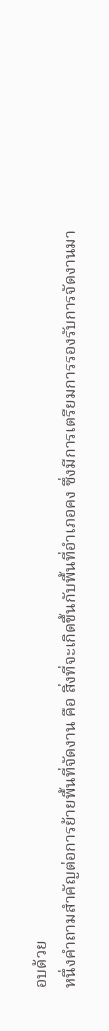อบด้วย
หนึ่งคำถามสำคัญต่อการย้ายพื้นที่จัดงาน คือ สิ่งที่จะเกิดขึ้นกับพื้นที่อำเภอคง ซึ่งมีการเตรียมการรองรับการจัดงานมา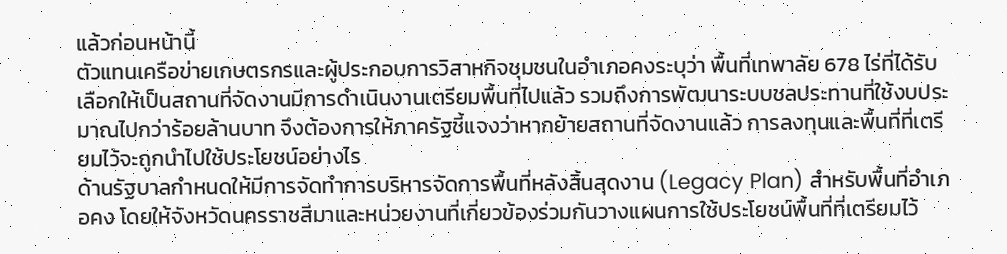แล้วก่อนหน้านี้
ตัวแทนเครือข่ายเกษตรกรและผู้ประกอบการวิสาหกิจชุมชนในอำเภอคงระบุว่า พื้นที่เทพาลัย 678 ไร่ที่ได้รับเลือกให้เป็นสถานที่จัดงานมีการดำเนินงานเตรียมพื้นที่ไปแล้ว รวมถึงการพัฒนาระบบชลประทานที่ใช้งบประมาณไปกว่าร้อยล้านบาท จึงต้องการให้ภาครัฐชี้แจงว่าหากย้ายสถานที่จัดงานแล้ว การลงทุนและพื้นที่ที่เตรียมไว้จะถูกนำไปใช้ประโยชน์อย่างไร
ด้านรัฐบาลกำหนดให้มีการจัดทำการบริหารจัดการพื้นที่หลังสิ้นสุดงาน (Legacy Plan) สำหรับพื้นที่อำเภอคง โดยให้จังหวัดนครราชสีมาและหน่วยงานที่เกี่ยวข้องร่วมกันวางแผนการใช้ประโยชน์พื้นที่ที่เตรียมไว้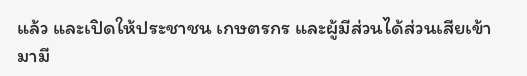แล้ว และเปิดให้ประชาชน เกษตรกร และผู้มีส่วนได้ส่วนเสียเข้ามามี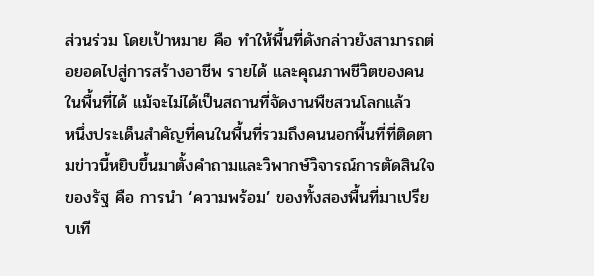ส่วนร่วม โดยเป้าหมาย คือ ทำให้พื้นที่ดังกล่าวยังสามารถต่อยอดไปสู่การสร้างอาชีพ รายได้ และคุณภาพชีวิตของคนในพื้นที่ได้ แม้จะไม่ได้เป็นสถานที่จัดงานพืชสวนโลกแล้ว
หนึ่งประเด็นสำคัญที่คนในพื้นที่รวมถึงคนนอกพื้นที่ที่ติดตามข่าวนี้หยิบขึ้นมาตั้งคำถามและวิพากษ์วิจารณ์การตัดสินใจของรัฐ คือ การนำ ‘ความพร้อม’ ของทั้งสองพื้นที่มาเปรียบเที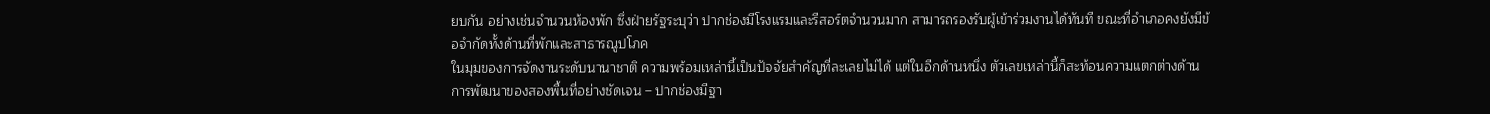ยบกัน อย่างเช่นจำนวนห้องพัก ซึ่งฝ่ายรัฐระบุว่า ปากช่องมีโรงแรมและรีสอร์ตจำนวนมาก สามารถรองรับผู้เข้าร่วมงานได้ทันที ขณะที่อำเภอคงยังมีข้อจำกัดทั้งด้านที่พักและสาธารณูปโภค
ในมุมของการจัดงานระดับนานาชาติ ความพร้อมเหล่านี้เป็นปัจจัยสำคัญที่ละเลยไม่ได้ แต่ในอีกด้านหนึ่ง ตัวเลขเหล่านี้ก็สะท้อนความแตกต่างด้านการพัฒนาของสองพื้นที่อย่างชัดเจน – ปากช่องมีฐา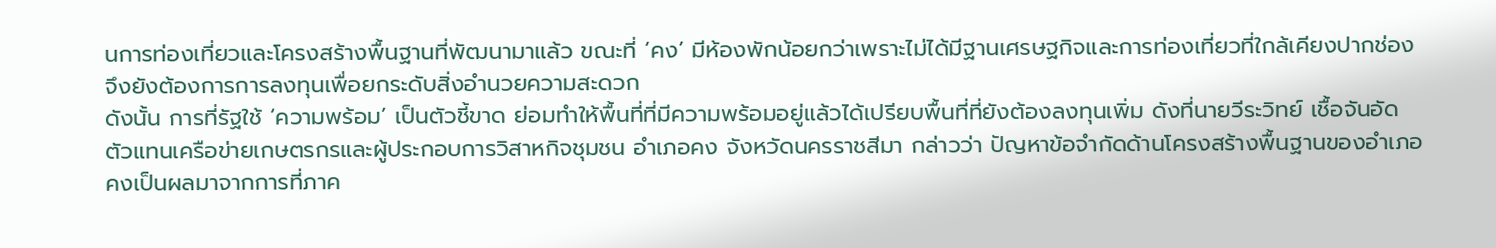นการท่องเที่ยวและโครงสร้างพื้นฐานที่พัฒนามาแล้ว ขณะที่ ‘คง’ มีห้องพักน้อยกว่าเพราะไม่ได้มีฐานเศรษฐกิจและการท่องเที่ยวที่ใกล้เคียงปากช่อง จึงยังต้องการการลงทุนเพื่อยกระดับสิ่งอำนวยความสะดวก
ดังนั้น การที่รัฐใช้ ‘ความพร้อม’ เป็นตัวชี้ขาด ย่อมทำให้พื้นที่ที่มีความพร้อมอยู่แล้วได้เปรียบพื้นที่ที่ยังต้องลงทุนเพิ่ม ดังที่นายวีระวิทย์ เชื้อจันอัด ตัวแทนเครือข่ายเกษตรกรและผู้ประกอบการวิสาหกิจชุมชน อำเภอคง จังหวัดนครราชสีมา กล่าวว่า ปัญหาข้อจำกัดด้านโครงสร้างพื้นฐานของอำเภอคงเป็นผลมาจากการที่ภาค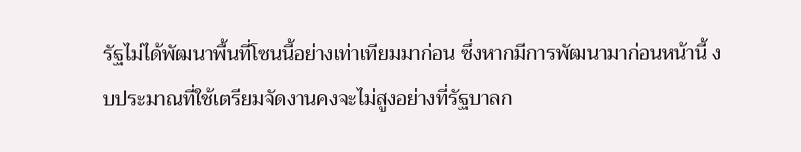รัฐไม่ได้พัฒนาพื้นที่โซนนี้อย่างเท่าเทียมมาก่อน ซึ่งหากมีการพัฒนามาก่อนหน้านี้ งบประมาณที่ใช้เตรียมจัดงานคงจะไม่สูงอย่างที่รัฐบาลก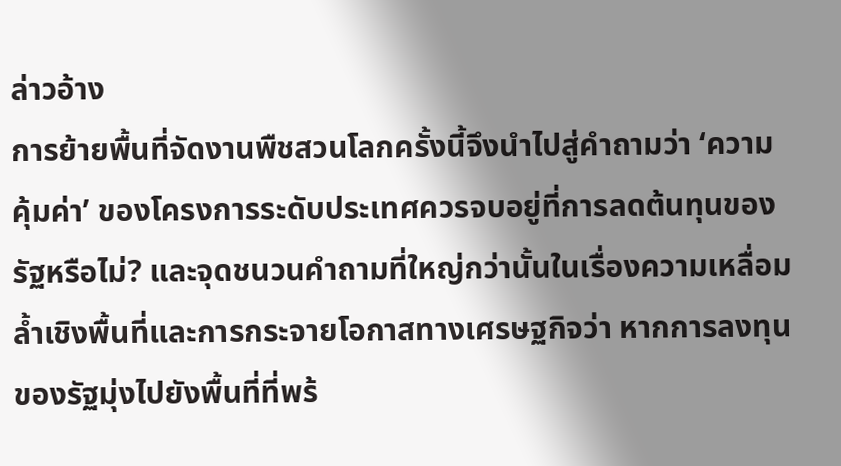ล่าวอ้าง
การย้ายพื้นที่จัดงานพืชสวนโลกครั้งนี้จึงนำไปสู่คำถามว่า ‘ความคุ้มค่า’ ของโครงการระดับประเทศควรจบอยู่ที่การลดต้นทุนของรัฐหรือไม่? และจุดชนวนคำถามที่ใหญ่กว่านั้นในเรื่องความเหลื่อมล้ำเชิงพื้นที่และการกระจายโอกาสทางเศรษฐกิจว่า หากการลงทุนของรัฐมุ่งไปยังพื้นที่ที่พร้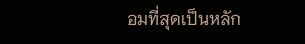อมที่สุดเป็นหลัก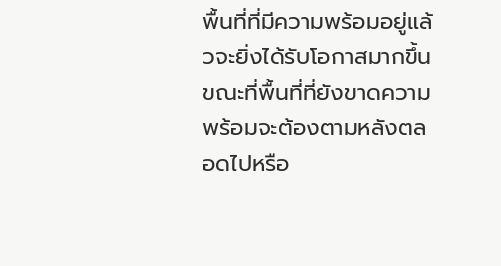พื้นที่ที่มีความพร้อมอยู่แล้วจะยิ่งได้รับโอกาสมากขึ้น ขณะที่พื้นที่ที่ยังขาดความพร้อมจะต้องตามหลังตลอดไปหรือ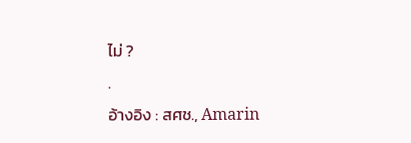ไม่ ?
.
อ้างอิง : สศช., Amarin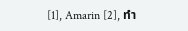[1], Amarin [2], ทำ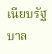เนียบรัฐบาล